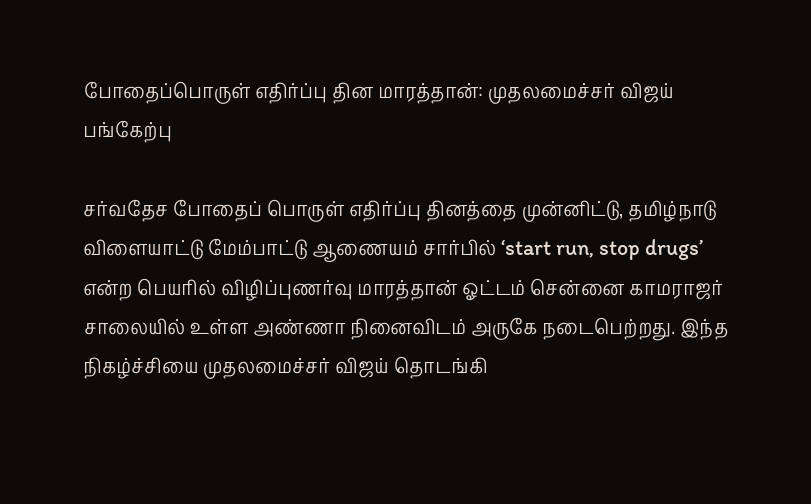போதைப்பொருள் எதிர்ப்பு தின மாரத்தான்: முதலமைச்சர் விஜய் பங்கேற்பு

சர்வதேச போதைப் பொருள் எதிர்ப்பு தினத்தை முன்னிட்டு, தமிழ்நாடு விளையாட்டு மேம்பாட்டு ஆணையம் சார்பில் ‘start run, stop drugs’ என்ற பெயரில் விழிப்புணர்வு மாரத்தான் ஓட்டம் சென்னை காமராஜர் சாலையில் உள்ள அண்ணா நினைவிடம் அருகே நடைபெற்றது. இந்த நிகழ்ச்சியை முதலமைச்சர் விஜய் தொடங்கி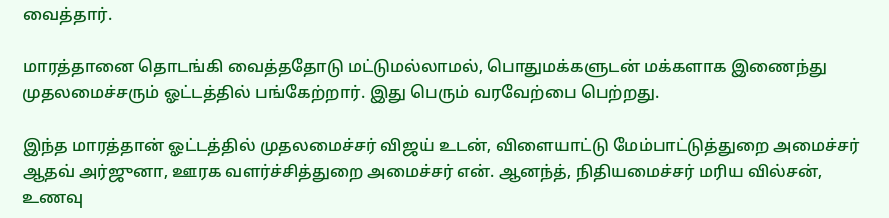வைத்தார்.

மாரத்தானை தொடங்கி வைத்ததோடு மட்டுமல்லாமல், பொதுமக்களுடன் மக்களாக இணைந்து முதலமைச்சரும் ஓட்டத்தில் பங்கேற்றார். இது பெரும் வரவேற்பை பெற்றது.

இந்த மாரத்தான் ஓட்டத்தில் முதலமைச்சர் விஜய் உடன், விளையாட்டு மேம்பாட்டுத்துறை அமைச்சர் ஆதவ் அர்ஜுனா, ஊரக வளர்ச்சித்துறை அமைச்சர் என். ஆனந்த், நிதியமைச்சர் மரிய வில்சன், உணவு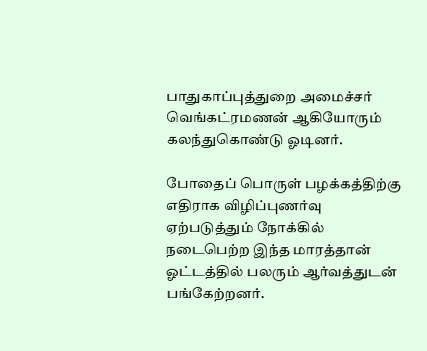பாதுகாப்புத்துறை அமைச்சர் வெங்கட்ரமணன் ஆகியோரும் கலந்துகொண்டு ஓடினர்.

போதைப் பொருள் பழக்கத்திற்கு எதிராக விழிப்புணர்வு ஏற்படுத்தும் நோக்கில் நடைபெற்ற இந்த மாரத்தான் ஓட்டத்தில் பலரும் ஆர்வத்துடன் பங்கேற்றனர்.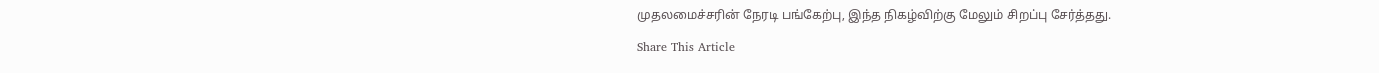முதலமைச்சரின் நேரடி பங்கேற்பு, இந்த நிகழ்விற்கு மேலும் சிறப்பு சேர்த்தது.

Share This Article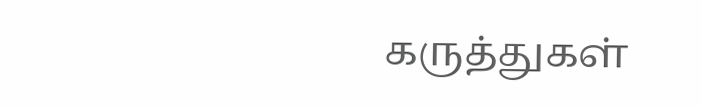கருத்துகள்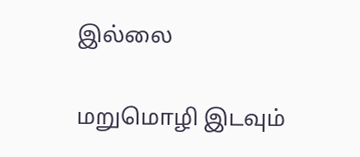இல்லை

மறுமொழி இடவும்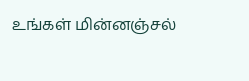உங்கள் மின்னஞ்சல்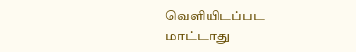வெளியிடப்பட மாட்டாது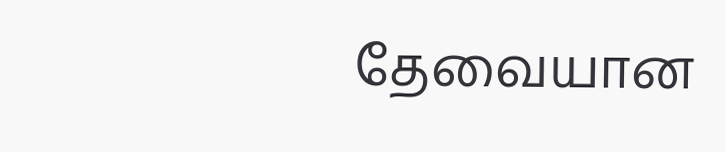தேவையான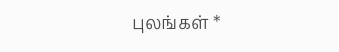புலங்கள் *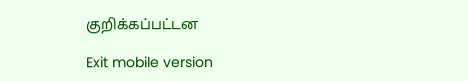குறிக்கப்பட்டன

Exit mobile version